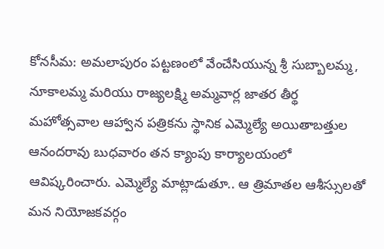కోనసీమ: అమలాపురం పట్టణంలో వేంచేసియున్న శ్రీ సుబ్బాలమ్మ, నూకాలమ్మ మరియు రాజ్యలక్ష్మి అమ్మవార్ల జాతర తీర్థ మహోత్సవాల ఆహ్వాన పత్రికను స్థానిక ఎమ్మెల్యే అయితాబత్తుల ఆనందరావు బుధవారం తన క్యాంపు కార్యాలయంలో ఆవిష్కరించారు. ఎమ్మెల్యే మాట్లాడుతూ.. ఆ త్రిమాతల ఆశీస్సులతో మన నియోజకవర్గం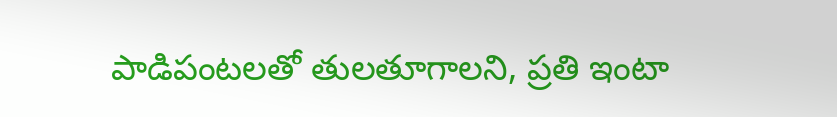పాడిపంటలతో తులతూగాలని, ప్రతి ఇంటా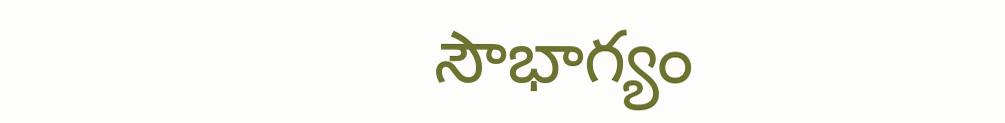సౌభాగ్యం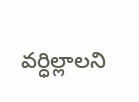వర్ధిల్లాలని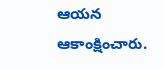ఆయన ఆకాంక్షించారు.